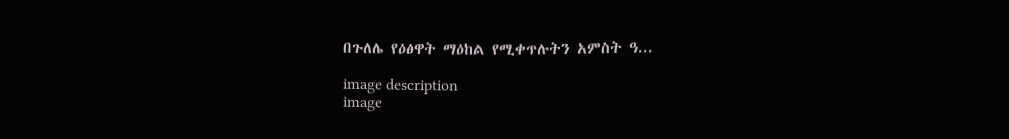በጉለሌ የዕፅዋት ማዕከል የሚቀጥሉትን አምስት ዓ...

image description
image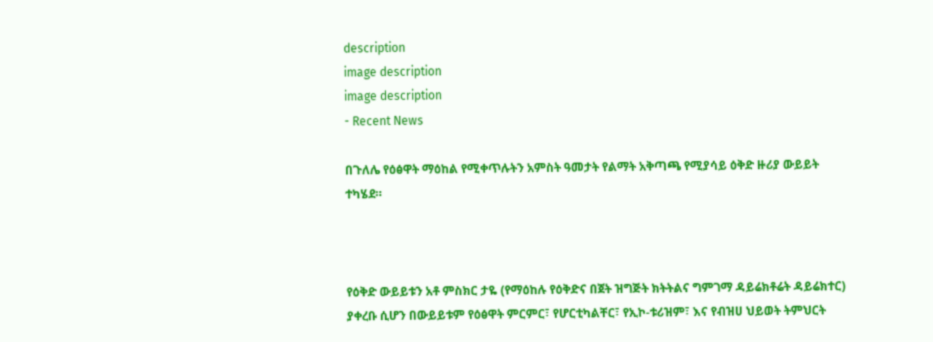description
image description
image description
- Recent News

በጉለሌ የዕፅዋት ማዕከል የሚቀጥሉትን አምስት ዓመታት የልማት አቅጣጫ የሚያሳይ ዕቅድ ዙሪያ ውይይት ተካሄደ።



የዕቅድ ውይይቱን አቶ ምስክር ታዬ (የማዕከሉ የዕቅድና በጀት ዝግጅት ክትትልና ግምገማ ዳይሬክቶሬት ዳይሬክተር) ያቀረቡ ሲሆን በውይይቱም የዕፅዋት ምርምር፣ የሆርቲካልቸር፣ የኢኮ-ቱሪዝም፣ እና የብዝሀ ህይወት ትምህርት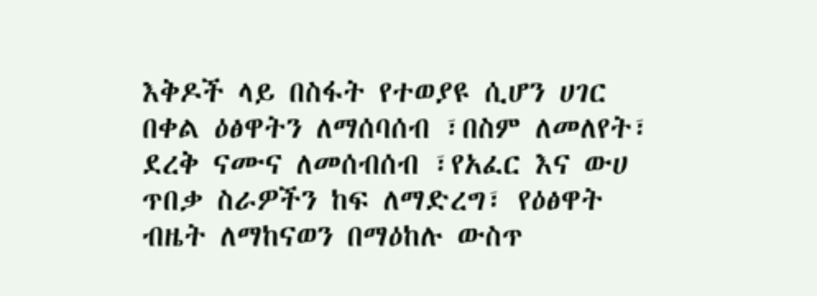እቅዶች ላይ በስፋት የተወያዩ ሲሆን ሀገር በቀል ዕፅዋትን ለማሰባሰብ ፣በስም ለመለየት፣ ደረቅ ናሙና ለመሰብሰብ ፣የአፈር እና ውሀ ጥበቃ ስራዎችን ከፍ ለማድረግ፣ የዕፅዋት ብዜት ለማከናወን በማዕከሉ ውስጥ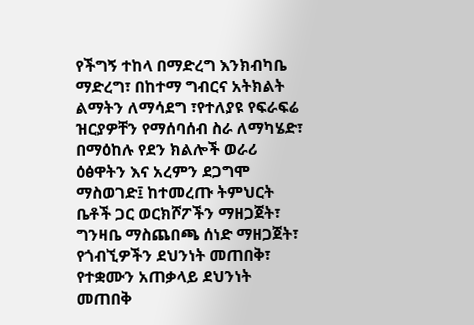የችግኝ ተከላ በማድረግ እንክብካቤ ማድረግ፣ በከተማ ግብርና አትክልት ልማትን ለማሳደግ ፣የተለያዩ የፍራፍሬ ዝርያዎቸን የማሰባሰብ ስራ ለማካሄድ፣ በማዕከሉ የደን ክልሎች ወራሪ ዕፅዋትን እና አረምን ደጋግሞ ማስወገድ፤ ከተመረጡ ትምህርት ቤቶች ጋር ወርክሾፖችን ማዘጋጀት፣ ግንዛቤ ማስጨበጫ ሰነድ ማዘጋጀት፣ የጎብኚዎችን ደህንነት መጠበቅ፣ የተቋሙን አጠቃላይ ደህንነት መጠበቅ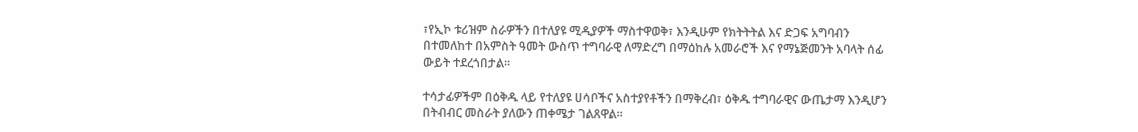፣የኢኮ ቱሪዝም ስራዎችን በተለያዩ ሚዲያዎች ማስተዋወቅ፣ እንዲሁም የክትትትል እና ድጋፍ አግባብን በተመለከተ በአምስት ዓመት ውስጥ ተግባራዊ ለማድረግ በማዕከሉ አመራሮች እና የማኔጅመንት አባላት ሰፊ ውይት ተደረጎበታል፡፡

ተሳታፊዎችም በዕቅዱ ላይ የተለያዩ ሀሳቦችና አስተያየቶችን በማቅረብ፣ ዕቅዱ ተግባራዊና ውጤታማ እንዲሆን በትብብር መስራት ያለውን ጠቀሜታ ገልጸዋል።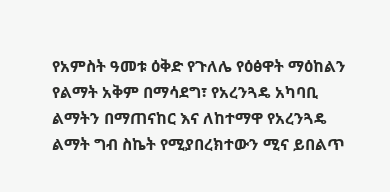የአምስት ዓመቱ ዕቅድ የጉለሌ የዕፅዋት ማዕከልን የልማት አቅም በማሳደግ፣ የአረንጓዴ አካባቢ ልማትን በማጠናከር እና ለከተማዋ የአረንጓዴ ልማት ግብ ስኬት የሚያበረክተውን ሚና ይበልጥ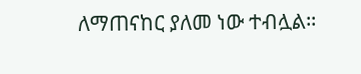ለማጠናከር ያለመ ነው ተብሏል።